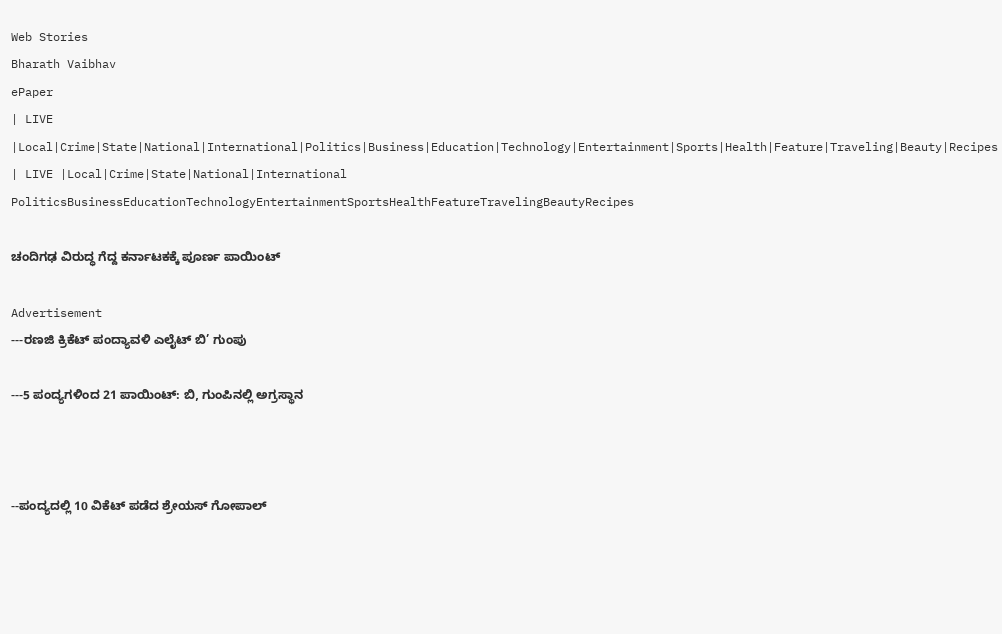Web Stories
Bharath Vaibhav
ePaper
| LIVE |Local|Crime|State|National|International|Politics|Business|Education|Technology|Entertainment|Sports|Health|Feature|Traveling|Beauty|Recipes
| LIVE |Local|Crime|State|National|International
PoliticsBusinessEducationTechnologyEntertainmentSportsHealthFeatureTravelingBeautyRecipes

ಚಂದಿಗಢ ವಿರುದ್ಧ ಗೆದ್ದ ಕರ್ನಾಟಕಕ್ಕೆ ಪೂರ್ಣ ಪಾಯಿಂಟ್

Advertisement
---ರಣಜಿ ಕ್ರಿಕೆಟ್ ಪಂದ್ಯಾವಳಿ ಎಲೈಟ್ ಬಿ’ ಗುಂಪು

---5 ಪಂದ್ಯಗಳಿಂದ 21 ಪಾಯಿಂಟ್: ಬಿ, ಗುಂಪಿನಲ್ಲಿ ಅಗ್ರಸ್ಥಾನ



--ಪಂದ್ಯದಲ್ಲಿ 10 ವಿಕೆಟ್ ಪಡೆದ ಶ್ರೇಯಸ್ ಗೋಪಾಲ್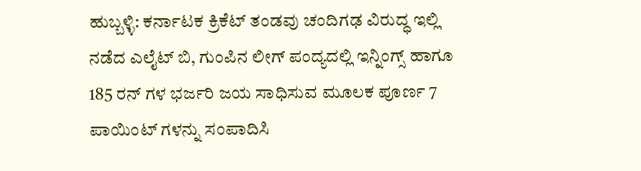ಹುಬ್ಬಳ್ಳಿ: ಕರ್ನಾಟಕ ಕ್ರಿಕೆಟ್ ತಂಡವು ಚಂದಿಗಢ ವಿರುದ್ಧ ಇಲ್ಲಿ ನಡೆದ ಎಲೈಟ್ ಬಿ, ಗುಂಪಿನ ಲೀಗ್ ಪಂದ್ಯದಲ್ಲಿ ಇನ್ನಿಂಗ್ಸ್ ಹಾಗೂ 185 ರನ್ ಗಳ ಭರ್ಜರಿ ಜಯ ಸಾಧಿಸುವ ಮೂಲಕ ಪೂರ್ಣ 7 ಪಾಯಿಂಟ್ ಗಳನ್ನು ಸಂಪಾದಿಸಿ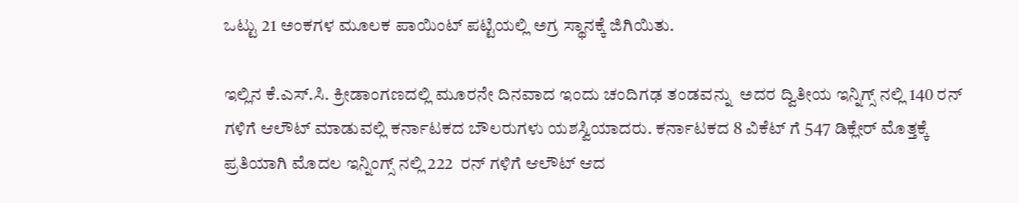ಒಟ್ಟು 21 ಅಂಕಗಳ ಮೂಲಕ ಪಾಯಿಂಟ್ ಪಟ್ಟಿಯಲ್ಲಿ ಅಗ್ರ ಸ್ಥಾನಕ್ಕೆ ಜಿಗಿಯಿತು.

ಇಲ್ಲಿನ ಕೆ.ಎಸ್.ಸಿ. ಕ್ರೀಡಾಂಗಣದಲ್ಲಿ ಮೂರನೇ ದಿನವಾದ ಇಂದು ಚಂದಿಗಢ ತಂಡವನ್ನು  ಅದರ ದ್ವಿತೀಯ ಇನ್ನಿಗ್ಸ್ ನಲ್ಲಿ 140 ರನ್ ಗಳಿಗೆ ಆಲೌಟ್ ಮಾಡುವಲ್ಲಿ ಕರ್ನಾಟಕದ ಬೌಲರುಗಳು ಯಶಸ್ವಿಯಾದರು. ಕರ್ನಾಟಕದ 8 ವಿಕೆಟ್ ಗೆ 547 ಡಿಕ್ಲೇರ್ ಮೊತ್ತಕ್ಕೆ ಪ್ರತಿಯಾಗಿ ಮೊದಲ ಇನ್ನಿಂಗ್ಸ್ ನಲ್ಲಿ 222  ರನ್ ಗಳಿಗೆ ಆಲೌಟ್ ಆದ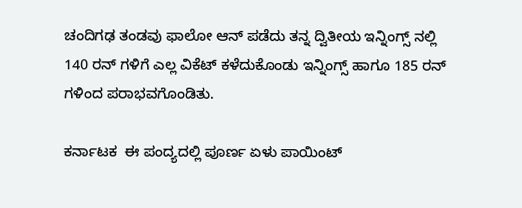ಚಂದಿಗಢ ತಂಡವು ಫಾಲೋ ಆನ್ ಪಡೆದು ತನ್ನ ದ್ವಿತೀಯ ಇನ್ನಿಂಗ್ಸ್ ನಲ್ಲಿ 140 ರನ್ ಗಳಿಗೆ ಎಲ್ಲ ವಿಕೆಟ್ ಕಳೆದುಕೊಂಡು ಇನ್ನಿಂಗ್ಸ್ ಹಾಗೂ 185 ರನ್ ಗಳಿಂದ ಪರಾಭವಗೊಂಡಿತು.

ಕರ್ನಾಟಕ  ಈ ಪಂದ್ಯದಲ್ಲಿ ಪೂರ್ಣ ಏಳು ಪಾಯಿಂಟ್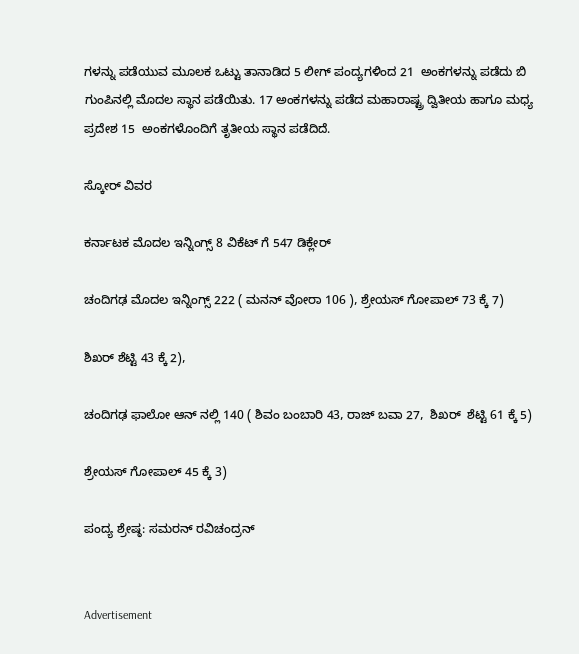ಗಳನ್ನು ಪಡೆಯುವ ಮೂಲಕ ಒಟ್ಟು ತಾನಾಡಿದ 5 ಲೀಗ್ ಪಂದ್ಯಗಳಿಂದ 21  ಅಂಕಗಳನ್ನು ಪಡೆದು ಬಿ ಗುಂಪಿನಲ್ಲಿ ಮೊದಲ ಸ್ಥಾನ ಪಡೆಯಿತು. 17 ಅಂಕಗಳನ್ನು ಪಡೆದ ಮಹಾರಾಷ್ಟ್ರ ದ್ವಿತೀಯ ಹಾಗೂ ಮಧ್ಯ ಪ್ರದೇಶ 15  ಅಂಕಗಳೊಂದಿಗೆ ತೃತೀಯ ಸ್ಥಾನ ಪಡೆದಿದೆ.

ಸ್ಕೋರ್ ವಿವರ

ಕರ್ನಾಟಕ ಮೊದಲ ಇನ್ನಿಂಗ್ಸ್ 8 ವಿಕೆಟ್ ಗೆ 547 ಡಿಕ್ಲೇರ್

ಚಂದಿಗಢ ಮೊದಲ ಇನ್ನಿಂಗ್ಸ್ 222 ( ಮನನ್ ವೋರಾ 106 ), ಶ್ರೇಯಸ್ ಗೋಪಾಲ್ 73 ಕ್ಕೆ 7)

ಶಿಖರ್ ಶೆಟ್ಟಿ 43 ಕ್ಕೆ 2),

ಚಂದಿಗಢ ಫಾಲೋ ಆನ್ ನಲ್ಲಿ 140 ( ಶಿವಂ ಬಂಬಾರಿ 43, ರಾಜ್ ಬವಾ 27,  ಶಿಖರ್  ಶೆಟ್ಟಿ 61 ಕ್ಕೆ 5)

ಶ್ರೇಯಸ್ ಗೋಪಾಲ್ 45 ಕ್ಕೆ 3)

ಪಂದ್ಯ ಶ್ರೇಷ್ಠ: ಸಮರನ್ ರವಿಚಂದ್ರನ್


Advertisement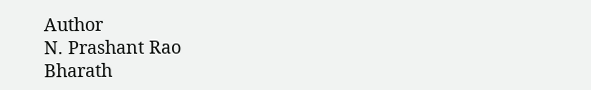Author
N. Prashant Rao
Bharath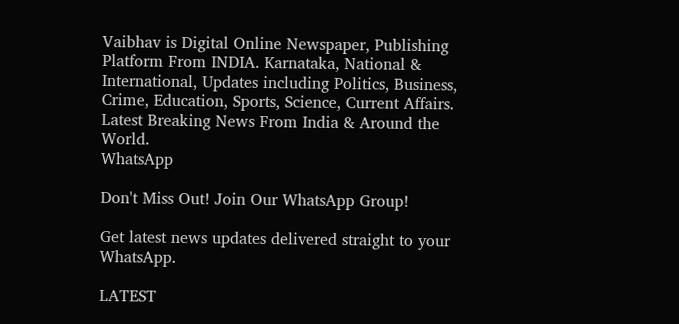Vaibhav is Digital Online Newspaper, Publishing Platform From INDIA. Karnataka, National & International, Updates including Politics, Business, Crime, Education, Sports, Science, Current Affairs. Latest Breaking News From India & Around the World.
WhatsApp

Don't Miss Out! Join Our WhatsApp Group!

Get latest news updates delivered straight to your WhatsApp.

LATEST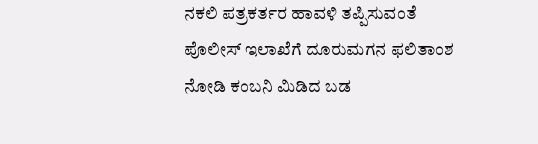ನಕಲಿ ಪತ್ರಕರ್ತರ ಹಾವಳಿ ತಪ್ಪಿಸುವಂತೆ  ಪೊಲೀಸ್ ಇಲಾಖೆಗೆ ದೂರುಮಗನ ಫಲಿತಾಂಶ ನೋಡಿ ಕಂಬನಿ ಮಿಡಿದ ಬಡ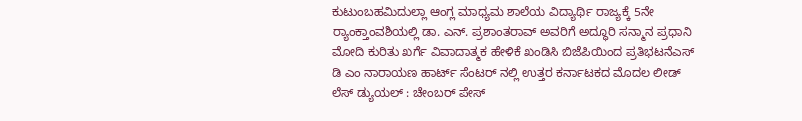ಕುಟುಂಬಹಮಿದುಲ್ಲಾ ಆಂಗ್ಲ ಮಾಧ್ಯಮ ಶಾಲೆಯ ವಿದ್ಯಾರ್ಥಿ ರಾಜ್ಯಕ್ಕೆ 5ನೇ ರ್‍ಯಾಂಕ್ತಾಂವಶಿಯಲ್ಲಿ ಡಾ. ಎನ್. ಪ್ರಶಾಂತರಾವ್ ಅವರಿಗೆ ಅದ್ಧೂರಿ ಸನ್ಮಾನ ಪ್ರಧಾನಿ ಮೋದಿ ಕುರಿತು ಖರ್ಗೆ ವಿವಾದಾತ್ಮಕ ಹೇಳಿಕೆ ಖಂಡಿಸಿ ಬಿಜೆಪಿಯಿಂದ ಪ್ರತಿಭಟನೆಎಸ್ ಡಿ ಎಂ ನಾರಾಯಣ ಹಾರ್ಟ್ ಸೆಂಟರ್ ನಲ್ಲಿ ಉತ್ತರ ಕರ್ನಾಟಕದ ಮೊದಲ ಲೀಡ್ ಲೆಸ್ ಡ್ಯುಯಲ್ : ಚೇಂಬರ್ ಪೇಸ್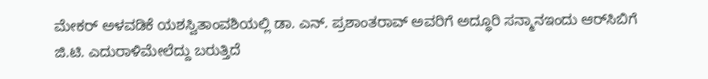ಮೇಕರ್ ಅಳವಡಿಕೆ ಯಶಸ್ವಿತಾಂವಶಿಯಲ್ಲಿ ಡಾ. ಎನ್. ಪ್ರಶಾಂತರಾವ್ ಅವರಿಗೆ ಅದ್ಧೂರಿ ಸನ್ಮಾನಇಂದು ಆರ್‌ಸಿಬಿಗೆ ಜಿ.ಟಿ. ಎದುರಾಳಿಮೇಲೆದ್ದು ಬರುತ್ತಿದೆ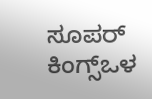ಸೂಪರ್ ಕಿಂಗ್ಸ್ಒಳ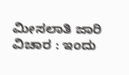ಮೀಸಲಾತಿ ಜಾರಿ ವಿಚಾರ : ಇಂದು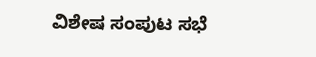ವಿಶೇಷ ಸಂಪುಟ ಸಭೆ